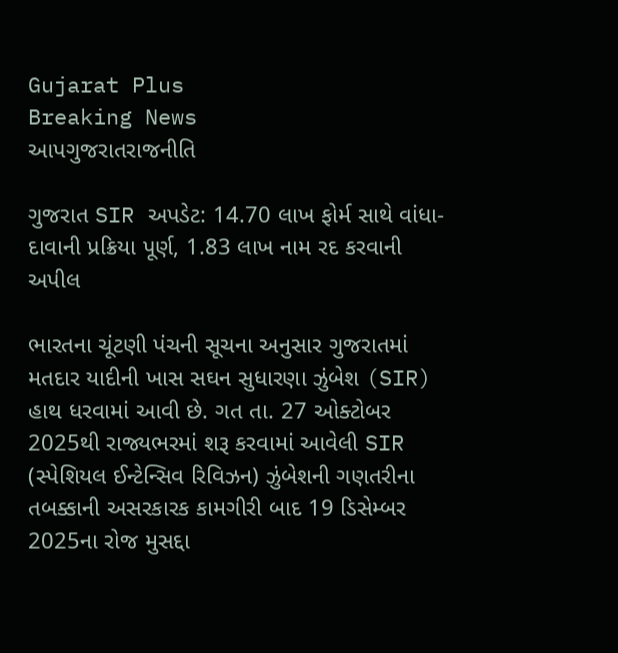Gujarat Plus
Breaking News
આપગુજરાતરાજનીતિ

ગુજરાત SIR અપડેટ: 14.70 લાખ ફોર્મ સાથે વાંધા-દાવાની પ્રક્રિયા પૂર્ણ, 1.83 લાખ નામ રદ કરવાની અપીલ

ભારતના ચૂંટણી પંચની સૂચના અનુસાર ગુજરાતમાં મતદાર યાદીની ખાસ સઘન સુધારણા ઝુંબેશ (SIR) હાથ ધરવામાં આવી છે. ગત તા. 27 ઓક્ટોબર 2025થી રાજ્યભરમાં શરૂ કરવામાં આવેલી SIR (સ્પેશિયલ ઈન્ટેન્સિવ રિવિઝન) ઝુંબેશની ગણતરીના તબક્કાની અસરકારક કામગીરી બાદ 19 ડિસેમ્બર 2025ના રોજ મુસદ્દા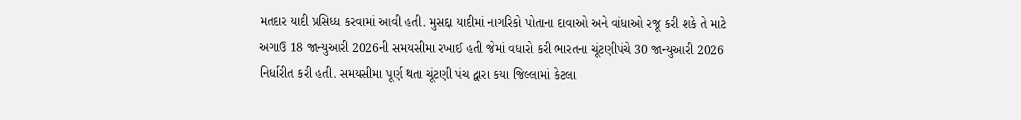મતદાર યાદી પ્રસિધ્ધ કરવામાં આવી હતી. મુસદ્દા યાદીમાં નાગરિકો પોતાના દાવાઓ અને વાંધાઓ રજૂ કરી શકે તે માટે અગાઉ 18 જાન્યુઆરી 2026ની સમયસીમા રખાઈ હતી જેમાં વધારો કરી ભારતના ચૂંટણીપંચે 30 જાન્યુઆરી 2026 નિર્ધારીત કરી હતી. સમયસીમા પૂર્ણ થતા ચૂંટણી પંચ દ્વારા કયા જિલ્લામાં કેટલા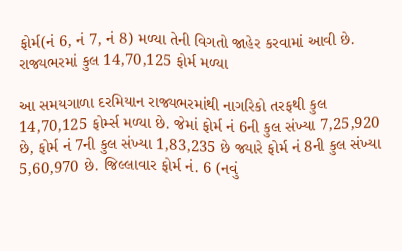ફોર્મ(નં 6, નં 7, નં 8) મળ્યા તેની વિગતો જાહેર કરવામાં આવી છે.
રાજ્યભરમાં કુલ 14,70,125 ફોર્મ મળ્યા

આ સમયગાળા દરમિયાન રાજ્યભરમાંથી નાગરિકો તરફથી કુલ 14,70,125 ફોર્મ્સ મળ્યા છે. જેમાં ફોર્મ નં 6ની કુલ સંખ્યા 7,25,920 છે, ફોર્મ નં 7ની કુલ સંખ્યા 1,83,235 છે જ્યારે ફોર્મ નં 8ની કુલ સંખ્યા 5,60,970 છે. જિલ્લાવાર ફોર્મ નં. 6 (નવું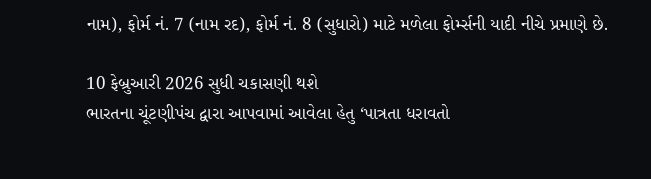નામ), ફોર્મ નં. 7 (નામ રદ), ફોર્મ નં. 8 (સુધારો) માટે મળેલા ફોર્મ્સની યાદી નીચે પ્રમાણે છે.

10 ફેબ્રુઆરી 2026 સુધી ચકાસણી થશે
ભારતના ચૂંટણીપંચ દ્વારા આપવામાં આવેલા હેતુ ‘પાત્રતા ધરાવતો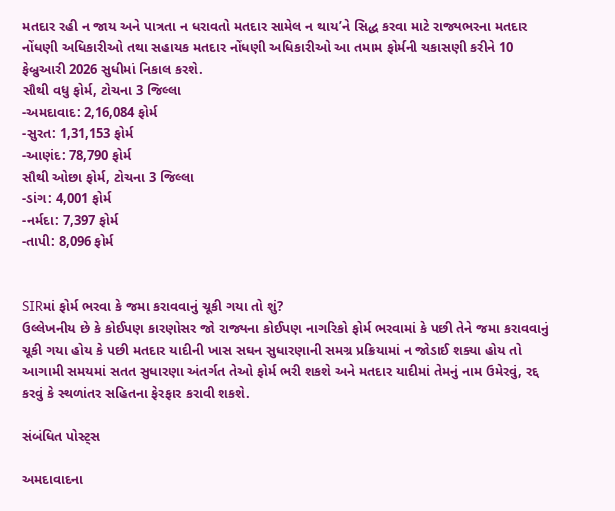મતદાર રહી ન જાય અને પાત્રતા ન ધરાવતો મતદાર સામેલ ન થાય’ને સિદ્ધ કરવા માટે રાજ્યભરના મતદાર નોંધણી અધિકારીઓ તથા સહાયક મતદાર નોંધણી અધિકારીઓ આ તમામ ફોર્મની ચકાસણી કરીને 10 ફેબ્રુઆરી 2026 સુધીમાં નિકાલ કરશે.
સૌથી વધુ ફોર્મ, ટોચના 3 જિલ્લા
-અમદાવાદ: 2,16,084 ફોર્મ
-સુરત: 1,31,153 ફોર્મ
-આણંદ: 78,790 ફોર્મ
સૌથી ઓછા ફોર્મ, ટોચના 3 જિલ્લા
-ડાંગ: 4,001 ફોર્મ
-નર્મદા: 7,397 ફોર્મ
-તાપી: 8,096 ફોર્મ


SIRમાં ફોર્મ ભરવા કે જમા કરાવવાનું ચૂકી ગયા તો શું?
ઉલ્લેખનીય છે કે કોઈપણ કારણોસર જો રાજ્યના કોઈપણ નાગરિકો ફોર્મ ભરવામાં કે પછી તેને જમા કરાવવાનું ચૂકી ગયા હોય કે પછી મતદાર યાદીની ખાસ સઘન સુધારણાની સમગ્ર પ્રક્રિયામાં ન જોડાઈ શક્યા હોય તો આગામી સમયમાં સતત સુધારણા અંતર્ગત તેઓ ફોર્મ ભરી શકશે અને મતદાર યાદીમાં તેમનું નામ ઉમેરવું, રદ્દ કરવું કે સ્થળાંતર સહિતના ફેરફાર કરાવી શકશે.

સંબંધિત પોસ્ટ્સ

અમદાવાદના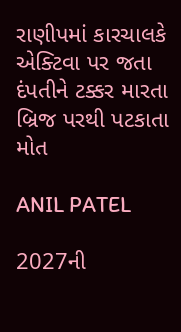રાણીપમાં કારચાલકે એક્ટિવા પર જતા દંપતીને ટક્કર મારતા બ્રિજ પરથી પટકાતા મોત

ANIL PATEL

2027ની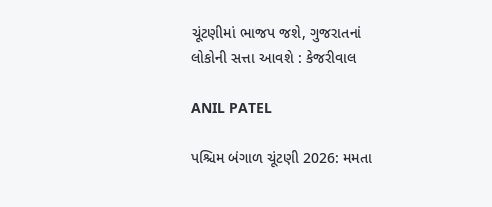ચૂંટણીમાં ભાજપ જશે, ગુજરાતનાં લોકોની સત્તા આવશે : કેજરીવાલ

ANIL PATEL

પશ્ચિમ બંગાળ ચૂંટણી 2026: મમતા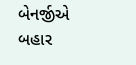બેનર્જીએ બહાર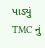પાડ્યું TMC નું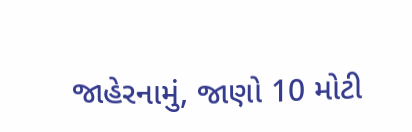જાહેરનામું, જાણો 10 મોટી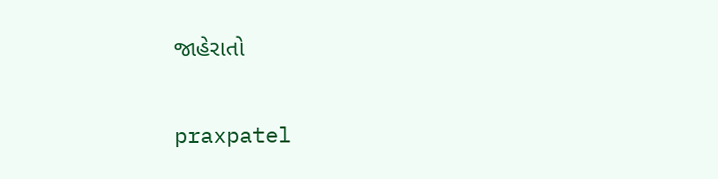જાહેરાતો

praxpatel